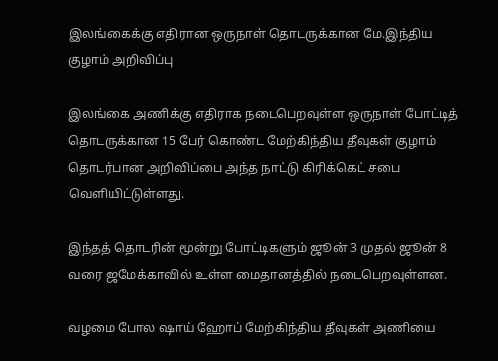இலங்கைக்கு எதிரான ஒருநாள் தொடருக்கான மே.இந்திய குழாம் அறிவிப்பு

இலங்கை அணிக்கு எதிராக நடைபெறவுள்ள ஒருநாள் போட்டித் தொடருக்கான 15 பேர் கொண்ட மேற்கிந்திய தீவுகள் குழாம் தொடர்பான அறிவிப்பை அந்த நாட்டு கிரிக்கெட் சபை வௌியிட்டுள்ளது.

இந்தத் தொடரின் மூன்று போட்டிகளும் ஜூன் 3 முதல் ஜூன் 8 வரை ஜமேக்காவில் உள்ள மைதானத்தில் நடைபெறவுள்ளன.

வழமை போல ஷாய் ஹோப் மேற்கிந்திய தீவுகள் அணியை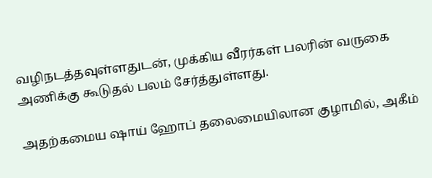வழிநடத்தவுள்ளதுடன், முக்கிய வீரர்கள் பலரின் வருகை அணிக்கு கூடுதல் பலம் சேர்த்துள்ளது.

அதற்கமைய ஷாய் ஹோப் தலைமையிலான குழாமில், அகீம்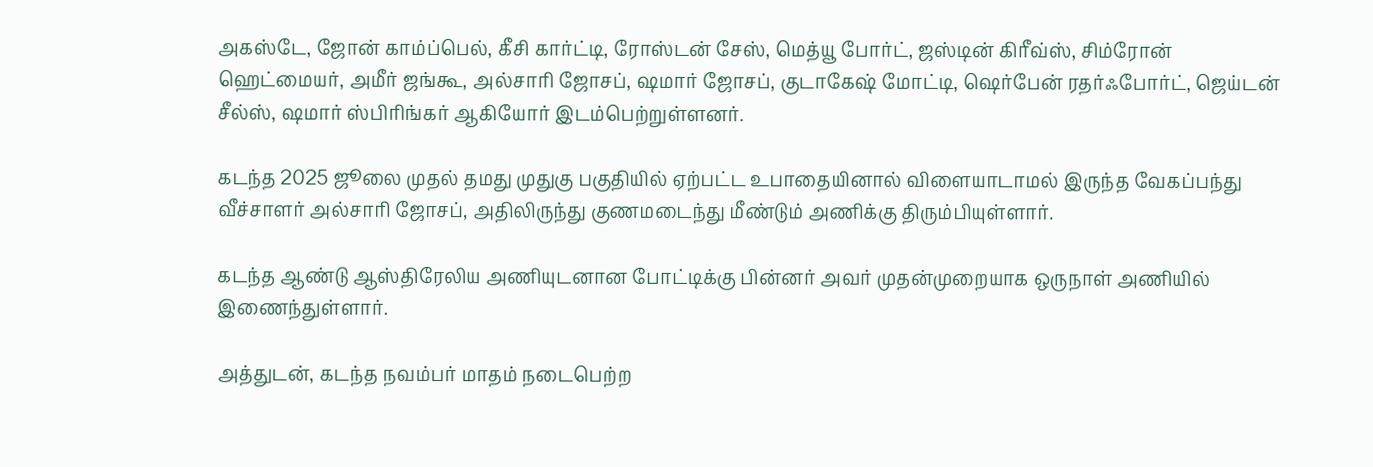அகஸ்டே, ஜோன் காம்ப்பெல், கீசி கார்ட்டி, ரோஸ்டன் சேஸ், மெத்யூ போர்ட், ஜஸ்டின் கிரீவ்ஸ், சிம்ரோன் ஹெட்மையர், அமீர் ஜங்கூ, அல்சாரி ஜோசப், ஷமார் ஜோசப், குடாகேஷ் மோட்டி, ஷெர்பேன் ரதர்ஃபோர்ட், ஜெய்டன் சீல்ஸ், ஷமார் ஸ்பிரிங்கர் ஆகியோர் இடம்பெற்றுள்ளனர்.

கடந்த 2025 ஜூலை முதல் தமது முதுகு பகுதியில் ஏற்பட்ட உபாதையினால் விளையாடாமல் இருந்த வேகப்பந்து வீச்சாளர் அல்சாரி ஜோசப், அதிலிருந்து குணமடைந்து மீண்டும் அணிக்கு திரும்பியுள்ளார்.

கடந்த ஆண்டு ஆஸ்திரேலிய அணியுடனான போட்டிக்கு பின்னர் அவர் முதன்முறையாக ஒருநாள் அணியில் இணைந்துள்ளார்.

அத்துடன், கடந்த நவம்பர் மாதம் நடைபெற்ற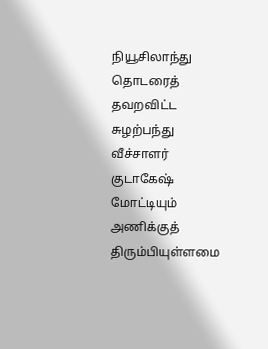நியூசிலாந்து தொடரைத் தவறவிட்ட சுழற்பந்து வீச்சாளர் குடாகேஷ் மோட்டியும் அணிக்குத் திரும்பியுள்ளமை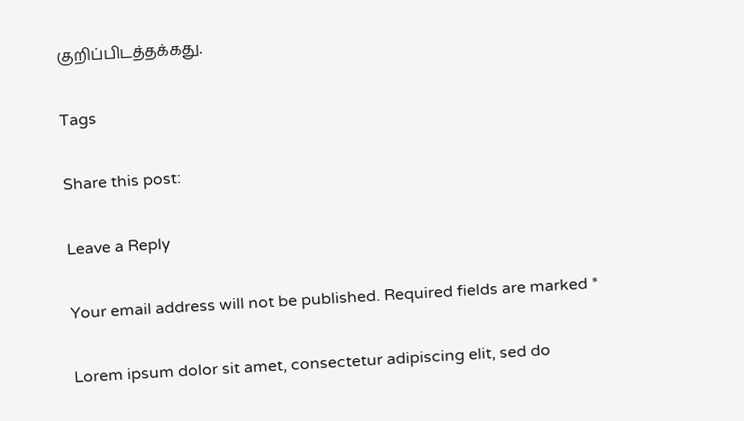குறிப்பிடத்தக்கது.

Tags

Share this post:

Leave a Reply

Your email address will not be published. Required fields are marked *

Lorem ipsum dolor sit amet, consectetur adipiscing elit, sed do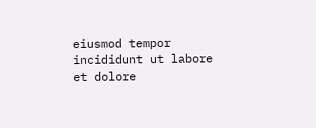eiusmod tempor incididunt ut labore et dolore